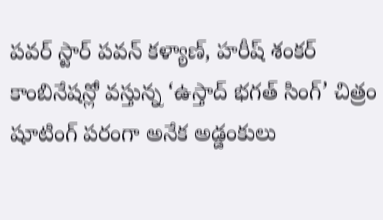పవర్ స్టార్ పవన్ కళ్యాణ్, హరీష్ శంకర్ కాంబినేషన్లో వస్తున్న ‘ఉస్తాద్ భగత్ సింగ్’ చిత్రం షూటింగ్ పరంగా అనేక అడ్డంకులు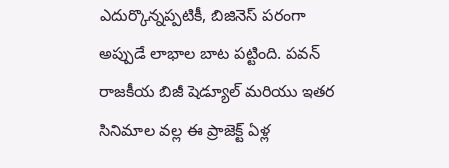ఎదుర్కొన్నప్పటికీ, బిజినెస్ పరంగా అప్పుడే లాభాల బాట పట్టింది. పవన్ రాజకీయ బిజీ షెడ్యూల్ మరియు ఇతర సినిమాల వల్ల ఈ ప్రాజెక్ట్ ఏళ్ల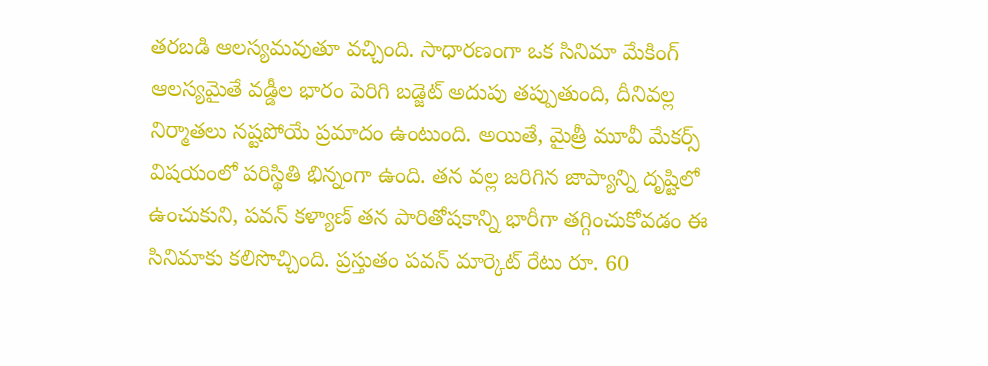తరబడి ఆలస్యమవుతూ వచ్చింది. సాధారణంగా ఒక సినిమా మేకింగ్ ఆలస్యమైతే వడ్డీల భారం పెరిగి బడ్జెట్ అదుపు తప్పుతుంది, దీనివల్ల నిర్మాతలు నష్టపోయే ప్రమాదం ఉంటుంది. అయితే, మైత్రీ మూవీ మేకర్స్ విషయంలో పరిస్థితి భిన్నంగా ఉంది. తన వల్ల జరిగిన జాప్యాన్ని దృష్టిలో ఉంచుకుని, పవన్ కళ్యాణ్ తన పారితోషకాన్ని భారీగా తగ్గించుకోవడం ఈ సినిమాకు కలిసొచ్చింది. ప్రస్తుతం పవన్ మార్కెట్ రేటు రూ. 60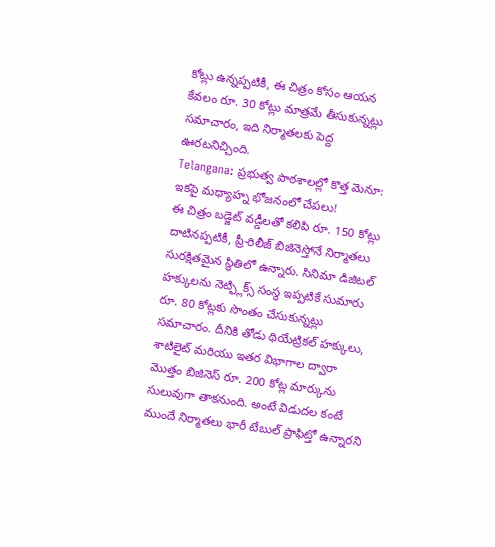కోట్లు ఉన్నప్పటికీ, ఈ చిత్రం కోసం ఆయన కేవలం రూ. 30 కోట్లు మాత్రమే తీసుకున్నట్లు సమాచారం, ఇది నిర్మాతలకు పెద్ద ఊరటనిచ్చింది.
Telangana: ప్రభుత్వ పాఠశాలల్లో కొత్త మెనూ: ఇకపై మధ్యాహ్న భోజనంలో చేపలు!
ఈ చిత్రం బడ్జెట్ వడ్డీలతో కలిపి రూ. 150 కోట్లు దాటినప్పటికీ, ప్రీ-రిలీజ్ బిజినెస్తోనే నిర్మాతలు సురక్షితమైన స్థితిలో ఉన్నారు. సినిమా డిజిటల్ హక్కులను నెట్ఫ్లిక్స్ సంస్థ ఇప్పటికే సుమారు రూ. 80 కోట్లకు సొంతం చేసుకున్నట్లు సమాచారం. దీనికి తోడు థియేట్రికల్ హక్కులు, శాటిలైట్ మరియు ఇతర విభాగాల ద్వారా మొత్తం బిజినెస్ రూ. 200 కోట్ల మార్కును సులువుగా తాకనుంది. అంటే విడుదల కంటే ముందే నిర్మాతలు భారీ టేబుల్ ప్రాఫిట్తో ఉన్నారని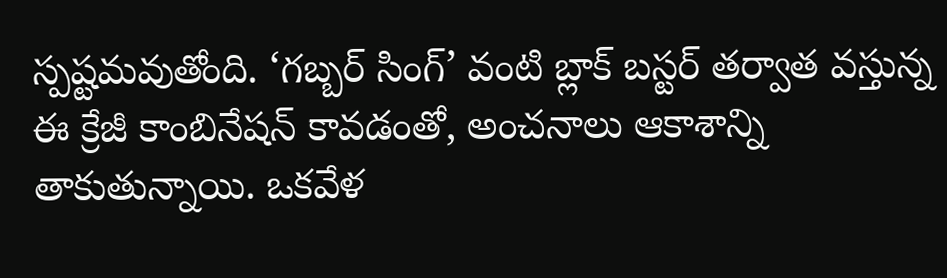స్పష్టమవుతోంది. ‘గబ్బర్ సింగ్’ వంటి బ్లాక్ బస్టర్ తర్వాత వస్తున్న ఈ క్రేజీ కాంబినేషన్ కావడంతో, అంచనాలు ఆకాశాన్ని తాకుతున్నాయి. ఒకవేళ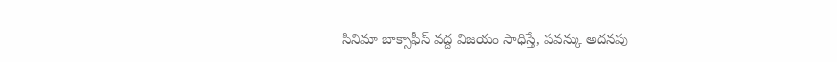సినిమా బాక్సాఫీస్ వద్ద విజయం సాధిస్తే, పవన్కు అదనపు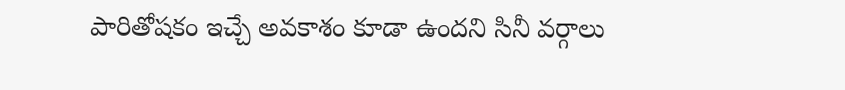పారితోషకం ఇచ్చే అవకాశం కూడా ఉందని సినీ వర్గాలు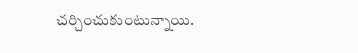చర్చించుకుంటున్నాయి.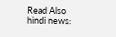Read Also hindi news: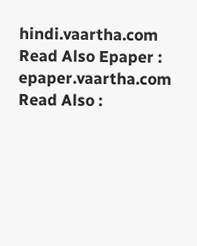hindi.vaartha.com
Read Also Epaper : epaper.vaartha.com
Read Also :